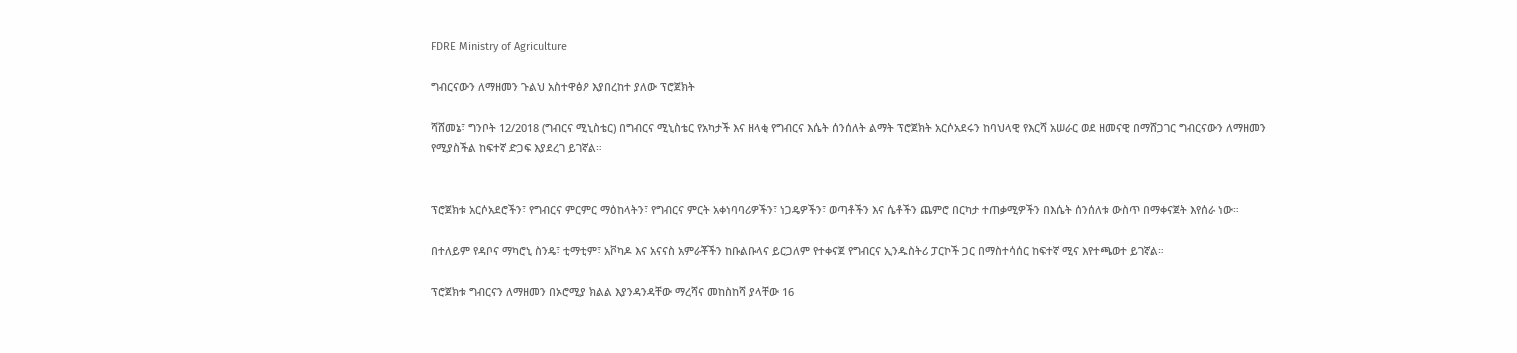FDRE Ministry of Agriculture

ግብርናውን ለማዘመን ጉልህ አስተዋፅዖ እያበረከተ ያለው ፕሮጀክት

ሻሸመኔ፣ ግንቦት 12/2018 (ግብርና ሚኒስቴር) በግብርና ሚኒስቴር የአካታች እና ዘላቂ የግብርና እሴት ሰንሰለት ልማት ፕሮጀክት አርሶአደሩን ከባህላዊ የእርሻ አሠራር ወደ ዘመናዊ በማሸጋገር ግብርናውን ለማዘመን የሚያስችል ከፍተኛ ድጋፍ እያደረገ ይገኛል።


ፕሮጀክቱ አርሶአደሮችን፣ የግብርና ምርምር ማዕከላትን፣ የግብርና ምርት አቀነባባሪዎችን፣ ነጋዴዎችን፣ ወጣቶችን እና ሴቶችን ጨምሮ በርካታ ተጠቃሚዎችን በእሴት ሰንሰለቱ ውስጥ በማቀናጀት እየሰራ ነው።

በተለይም የዳቦና ማካሮኒ ስንዴ፣ ቲማቲም፣ አቮካዶ እና አናናስ አምራቾችን ከቡልቡላና ይርጋለም የተቀናጀ የግብርና ኢንዱስትሪ ፓርኮች ጋር በማስተሳሰር ከፍተኛ ሚና እየተጫወተ ይገኛል።

ፕሮጀክቱ ግብርናን ለማዘመን በኦሮሚያ ክልል እያንዳንዳቸው ማረሻና መከስከሻ ያላቸው 16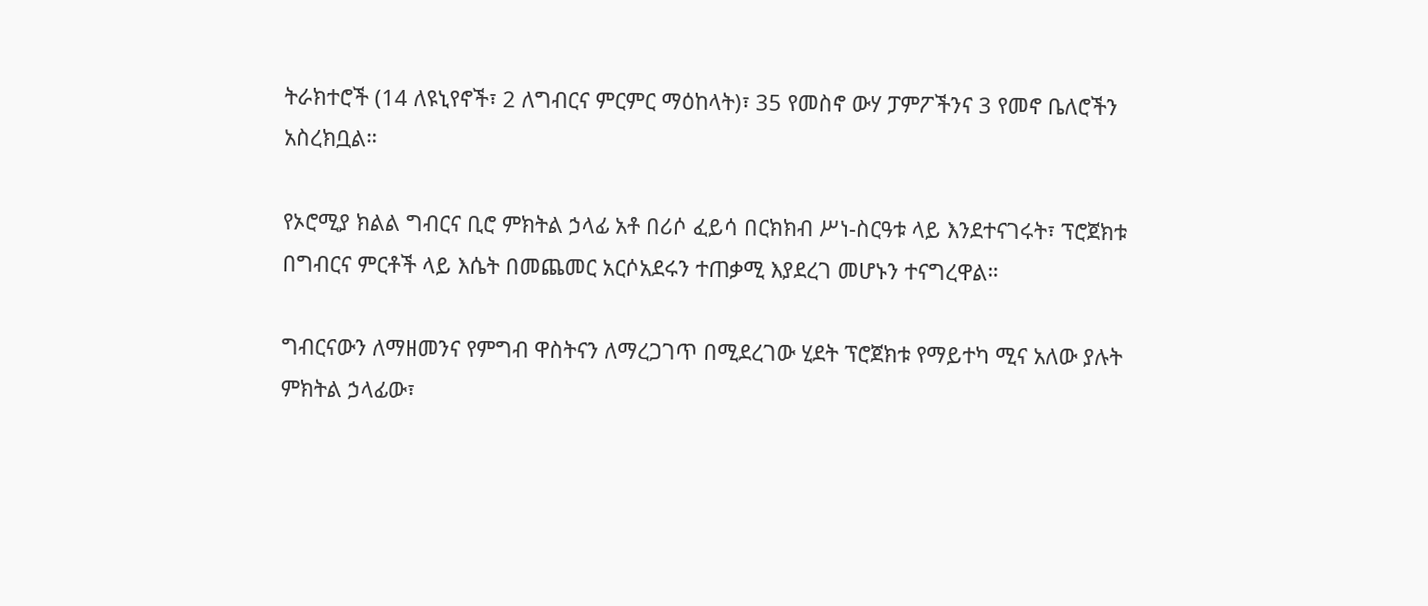ትራክተሮች (14 ለዩኒየኖች፣ 2 ለግብርና ምርምር ማዕከላት)፣ 35 የመስኖ ውሃ ፓምፖችንና 3 የመኖ ቤለሮችን አስረክቧል።

የኦሮሚያ ክልል ግብርና ቢሮ ምክትል ኃላፊ አቶ በሪሶ ፈይሳ በርክክብ ሥነ-ስርዓቱ ላይ እንደተናገሩት፣ ፕሮጀክቱ በግብርና ምርቶች ላይ እሴት በመጨመር አርሶአደሩን ተጠቃሚ እያደረገ መሆኑን ተናግረዋል።

ግብርናውን ለማዘመንና የምግብ ዋስትናን ለማረጋገጥ በሚደረገው ሂደት ፕሮጀክቱ የማይተካ ሚና አለው ያሉት ምክትል ኃላፊው፣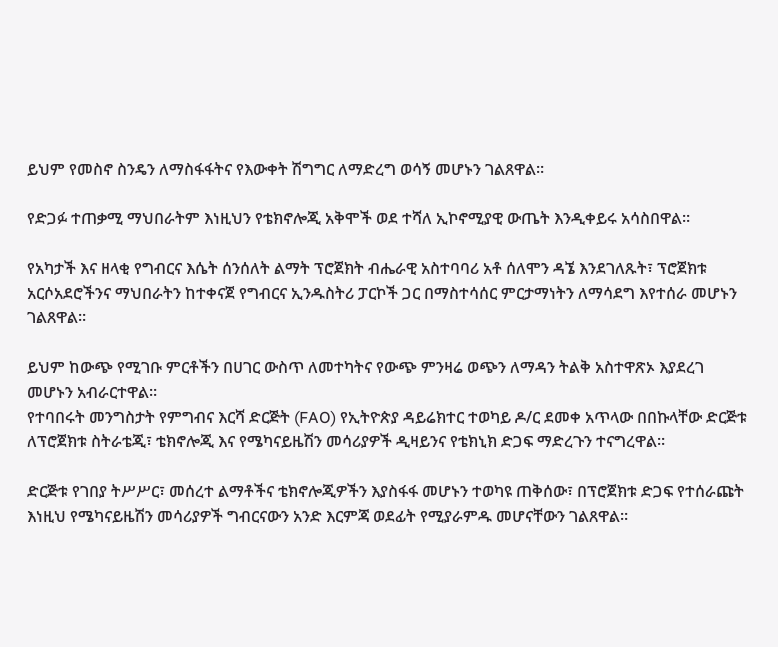ይህም የመስኖ ስንዴን ለማስፋፋትና የእውቀት ሽግግር ለማድረግ ወሳኝ መሆኑን ገልጸዋል።

የድጋፉ ተጠቃሚ ማህበራትም እነዚህን የቴክኖሎጂ አቅሞች ወደ ተሻለ ኢኮኖሚያዊ ውጤት እንዲቀይሩ አሳስበዋል።

የአካታች እና ዘላቂ የግብርና እሴት ሰንሰለት ልማት ፕሮጀክት ብሔራዊ አስተባባሪ አቶ ሰለሞን ዳኜ እንደገለጹት፣ ፕሮጀክቱ አርሶአደሮችንና ማህበራትን ከተቀናጀ የግብርና ኢንዱስትሪ ፓርኮች ጋር በማስተሳሰር ምርታማነትን ለማሳደግ እየተሰራ መሆኑን ገልጸዋል።

ይህም ከውጭ የሚገቡ ምርቶችን በሀገር ውስጥ ለመተካትና የውጭ ምንዛሬ ወጭን ለማዳን ትልቅ አስተዋጽኦ እያደረገ መሆኑን አብራርተዋል።
የተባበሩት መንግስታት የምግብና እርሻ ድርጅት (FAO) የኢትዮጵያ ዳይሬክተር ተወካይ ዶ/ር ደመቀ አጥላው በበኩላቸው ድርጅቱ ለፕሮጀክቱ ስትራቴጂ፣ ቴክኖሎጂ እና የሜካናይዜሽን መሳሪያዎች ዲዛይንና የቴክኒክ ድጋፍ ማድረጉን ተናግረዋል።

ድርጅቱ የገበያ ትሥሥር፣ መሰረተ ልማቶችና ቴክኖሎጂዎችን እያስፋፋ መሆኑን ተወካዩ ጠቅሰው፣ በፕሮጀክቱ ድጋፍ የተሰራጩት እነዚህ የሜካናይዜሽን መሳሪያዎች ግብርናውን አንድ እርምጃ ወደፊት የሚያራምዱ መሆናቸውን ገልጸዋል።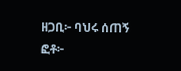ዘጋቢ፦ ባህሩ ሰጠኝ
ፎቶ፦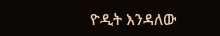ዮዲት እንዳለው